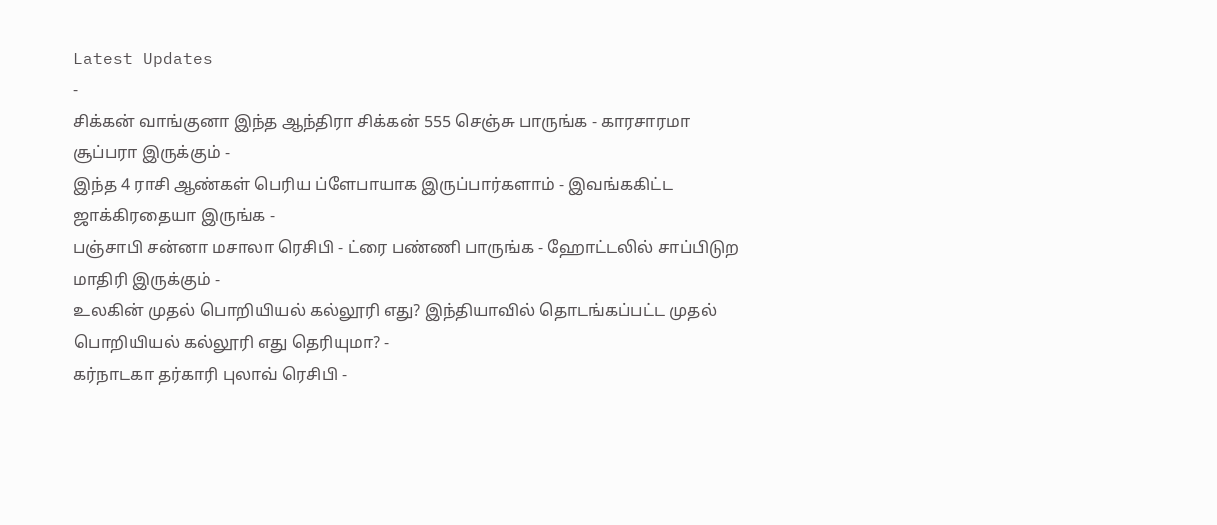Latest Updates
-
சிக்கன் வாங்குனா இந்த ஆந்திரா சிக்கன் 555 செஞ்சு பாருங்க - காரசாரமா சூப்பரா இருக்கும் -
இந்த 4 ராசி ஆண்கள் பெரிய ப்ளேபாயாக இருப்பார்களாம் - இவங்ககிட்ட ஜாக்கிரதையா இருங்க -
பஞ்சாபி சன்னா மசாலா ரெசிபி - ட்ரை பண்ணி பாருங்க - ஹோட்டலில் சாப்பிடுற மாதிரி இருக்கும் -
உலகின் முதல் பொறியியல் கல்லூரி எது? இந்தியாவில் தொடங்கப்பட்ட முதல் பொறியியல் கல்லூரி எது தெரியுமா? -
கர்நாடகா தர்காரி புலாவ் ரெசிபி -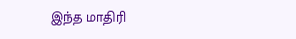இந்த மாதிரி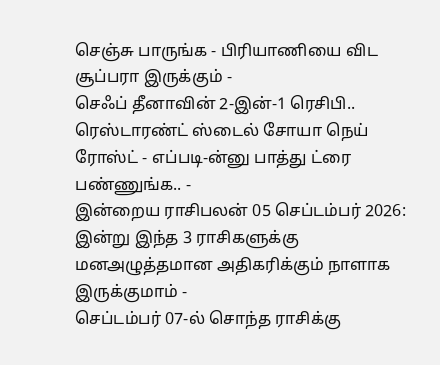செஞ்சு பாருங்க - பிரியாணியை விட சூப்பரா இருக்கும் -
செஃப் தீனாவின் 2-இன்-1 ரெசிபி.. ரெஸ்டாரண்ட் ஸ்டைல் சோயா நெய் ரோஸ்ட் - எப்படி-ன்னு பாத்து ட்ரை பண்ணுங்க.. -
இன்றைய ராசிபலன் 05 செப்டம்பர் 2026: இன்று இந்த 3 ராசிகளுக்கு மனஅழுத்தமான அதிகரிக்கும் நாளாக இருக்குமாம் -
செப்டம்பர் 07-ல் சொந்த ராசிக்கு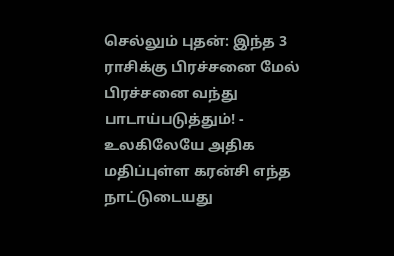செல்லும் புதன்: இந்த 3 ராசிக்கு பிரச்சனை மேல் பிரச்சனை வந்து பாடாய்படுத்தும்! -
உலகிலேயே அதிக மதிப்புள்ள கரன்சி எந்த நாட்டுடையது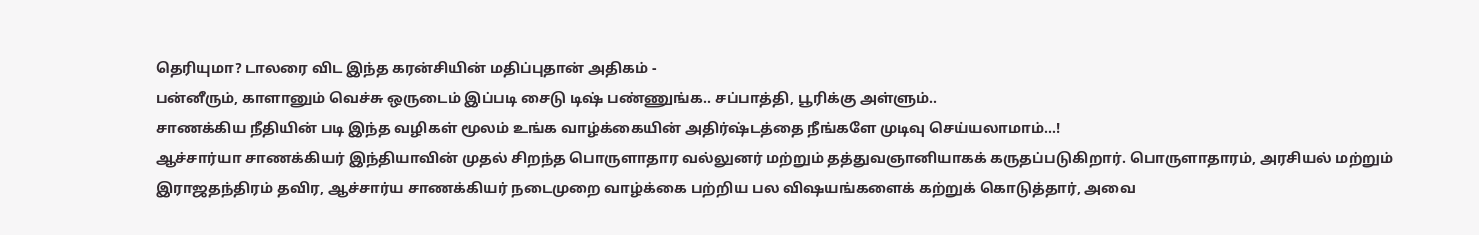தெரியுமா? டாலரை விட இந்த கரன்சியின் மதிப்புதான் அதிகம் -
பன்னீரும், காளானும் வெச்சு ஒருடைம் இப்படி சைடு டிஷ் பண்ணுங்க.. சப்பாத்தி, பூரிக்கு அள்ளும்..
சாணக்கிய நீதியின் படி இந்த வழிகள் மூலம் உங்க வாழ்க்கையின் அதிர்ஷ்டத்தை நீங்களே முடிவு செய்யலாமாம்...!
ஆச்சார்யா சாணக்கியர் இந்தியாவின் முதல் சிறந்த பொருளாதார வல்லுனர் மற்றும் தத்துவஞானியாகக் கருதப்படுகிறார். பொருளாதாரம், அரசியல் மற்றும் இராஜதந்திரம் தவிர, ஆச்சார்ய சாணக்கியர் நடைமுறை வாழ்க்கை பற்றிய பல விஷயங்களைக் கற்றுக் கொடுத்தார், அவை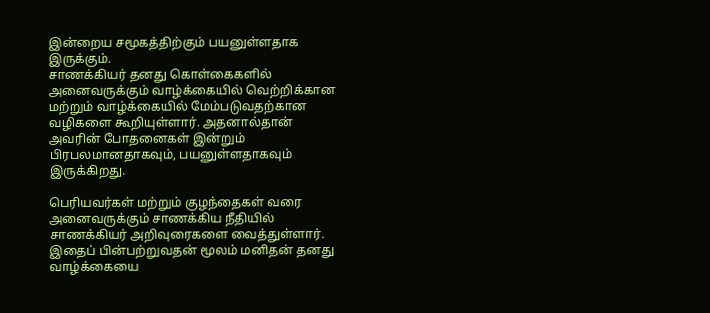இன்றைய சமூகத்திற்கும் பயனுள்ளதாக இருக்கும்.
சாணக்கியர் தனது கொள்கைகளில் அனைவருக்கும் வாழ்க்கையில் வெற்றிக்கான மற்றும் வாழ்க்கையில் மேம்படுவதற்கான வழிகளை கூறியுள்ளார். அதனால்தான் அவரின் போதனைகள் இன்றும் பிரபலமானதாகவும், பயனுள்ளதாகவும் இருக்கிறது.

பெரியவர்கள் மற்றும் குழந்தைகள் வரை அனைவருக்கும் சாணக்கிய நீதியில் சாணக்கியர் அறிவுரைகளை வைத்துள்ளார். இதைப் பின்பற்றுவதன் மூலம் மனிதன் தனது வாழ்க்கையை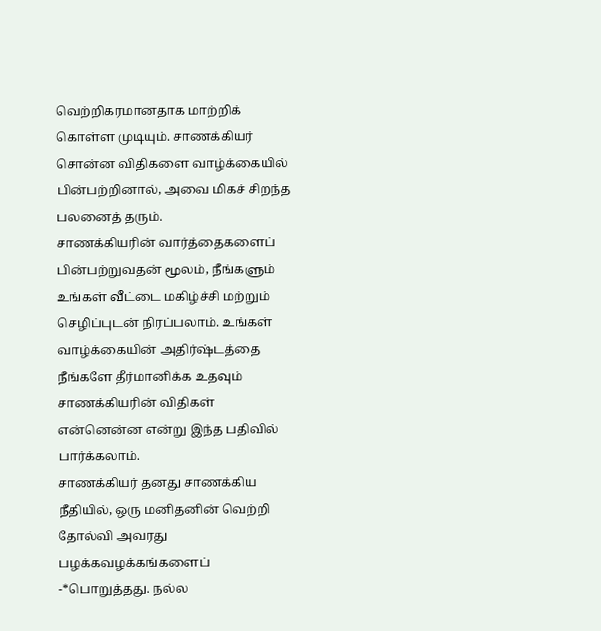வெற்றிகரமானதாக மாற்றிக் கொள்ள முடியும். சாணக்கியர் சொன்ன விதிகளை வாழ்க்கையில் பின்பற்றினால், அவை மிகச் சிறந்த பலனைத் தரும்.
சாணக்கியரின் வார்த்தைகளைப் பின்பற்றுவதன் மூலம், நீங்களும் உங்கள் வீட்டை மகிழ்ச்சி மற்றும் செழிப்புடன் நிரப்பலாம். உங்கள் வாழ்க்கையின் அதிர்ஷ்டத்தை நீங்களே தீர்மானிக்க உதவும் சாணக்கியரின் விதிகள் என்னென்ன என்று இந்த பதிவில் பார்க்கலாம்.
சாணக்கியர் தனது சாணக்கிய நீதியில், ஒரு மனிதனின் வெற்றி தோல்வி அவரது பழக்கவழக்கங்களைப் -*பொறுத்தது. நல்ல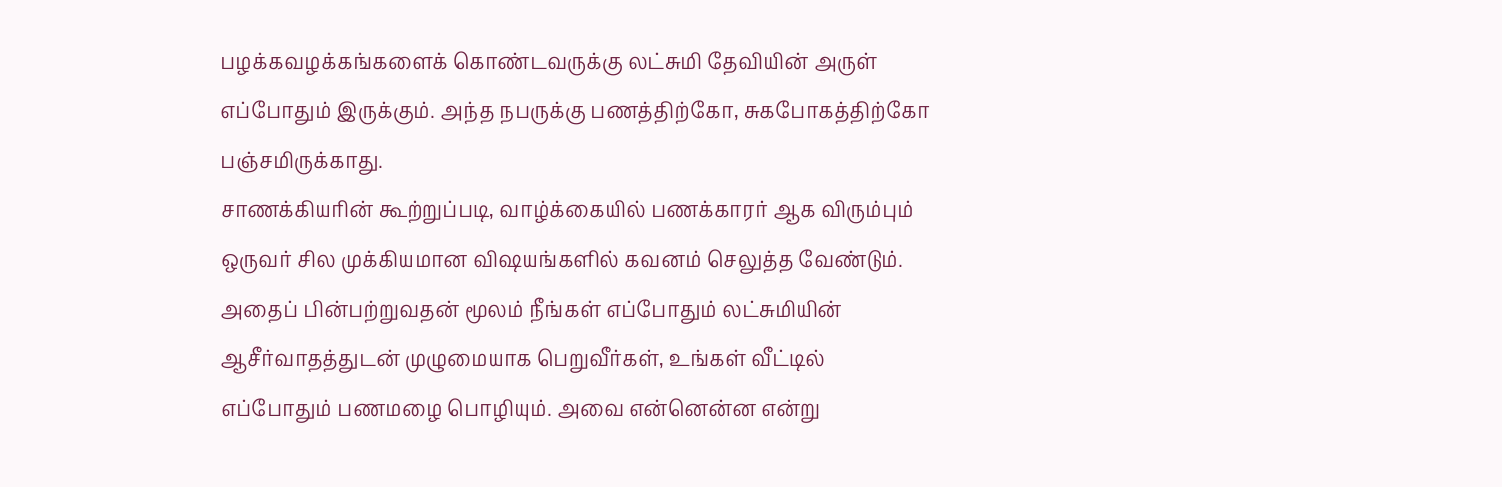பழக்கவழக்கங்களைக் கொண்டவருக்கு லட்சுமி தேவியின் அருள் எப்போதும் இருக்கும். அந்த நபருக்கு பணத்திற்கோ, சுகபோகத்திற்கோ பஞ்சமிருக்காது.
சாணக்கியரின் கூற்றுப்படி, வாழ்க்கையில் பணக்காரர் ஆக விரும்பும் ஒருவர் சில முக்கியமான விஷயங்களில் கவனம் செலுத்த வேண்டும். அதைப் பின்பற்றுவதன் மூலம் நீங்கள் எப்போதும் லட்சுமியின் ஆசீர்வாதத்துடன் முழுமையாக பெறுவீர்கள், உங்கள் வீட்டில் எப்போதும் பணமழை பொழியும். அவை என்னென்ன என்று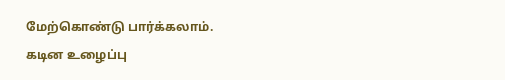மேற்கொண்டு பார்க்கலாம்.
கடின உழைப்பு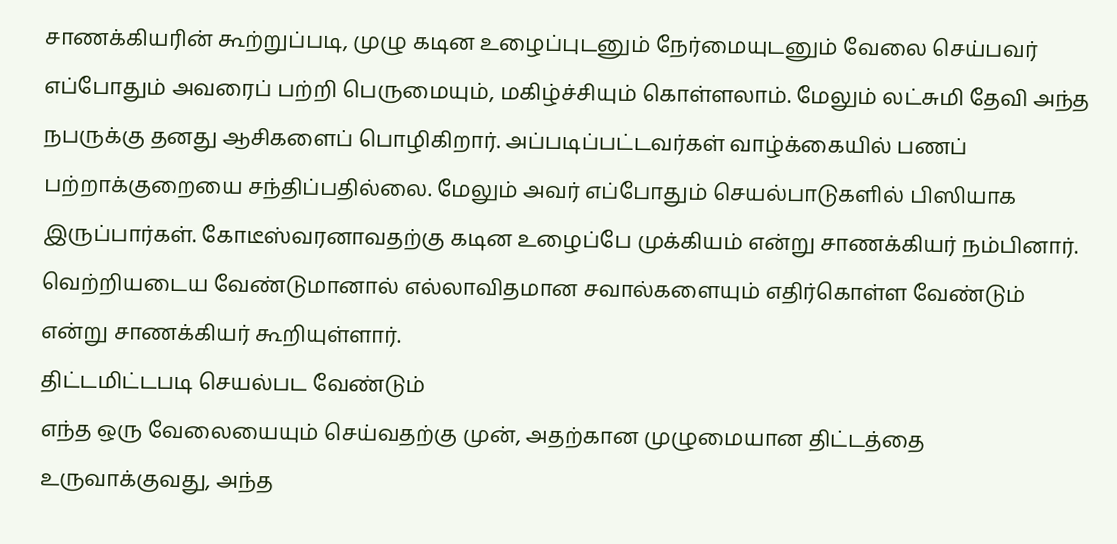சாணக்கியரின் கூற்றுப்படி, முழு கடின உழைப்புடனும் நேர்மையுடனும் வேலை செய்பவர் எப்போதும் அவரைப் பற்றி பெருமையும், மகிழ்ச்சியும் கொள்ளலாம். மேலும் லட்சுமி தேவி அந்த நபருக்கு தனது ஆசிகளைப் பொழிகிறார். அப்படிப்பட்டவர்கள் வாழ்க்கையில் பணப் பற்றாக்குறையை சந்திப்பதில்லை. மேலும் அவர் எப்போதும் செயல்பாடுகளில் பிஸியாக இருப்பார்கள். கோடீஸ்வரனாவதற்கு கடின உழைப்பே முக்கியம் என்று சாணக்கியர் நம்பினார். வெற்றியடைய வேண்டுமானால் எல்லாவிதமான சவால்களையும் எதிர்கொள்ள வேண்டும் என்று சாணக்கியர் கூறியுள்ளார்.
திட்டமிட்டபடி செயல்பட வேண்டும்
எந்த ஒரு வேலையையும் செய்வதற்கு முன், அதற்கான முழுமையான திட்டத்தை உருவாக்குவது, அந்த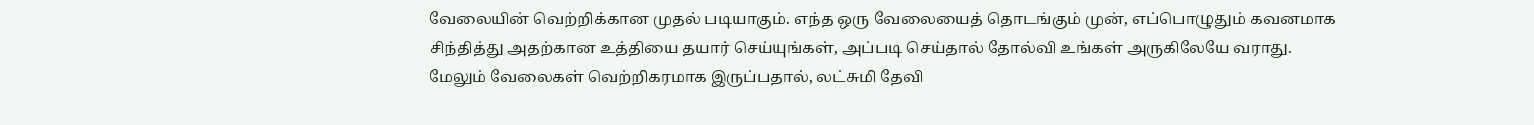வேலையின் வெற்றிக்கான முதல் படியாகும். எந்த ஒரு வேலையைத் தொடங்கும் முன், எப்பொழுதும் கவனமாக சிந்தித்து அதற்கான உத்தியை தயார் செய்யுங்கள், அப்படி செய்தால் தோல்வி உங்கள் அருகிலேயே வராது. மேலும் வேலைகள் வெற்றிகரமாக இருப்பதால், லட்சுமி தேவி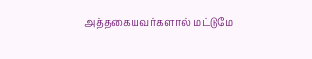அத்தகையவர்களால் மட்டுமே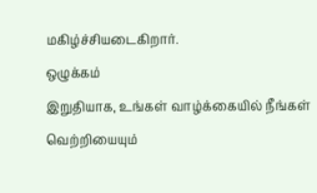மகிழ்ச்சியடைகிறார்.
ஒழுக்கம்
இறுதியாக, உங்கள் வாழ்க்கையில் நீங்கள் வெற்றியையும்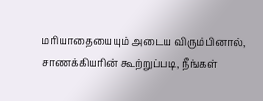மரியாதையையும் அடைய விரும்பினால், சாணக்கியரின் கூற்றுப்படி, நீங்கள்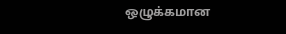ஒழுக்கமான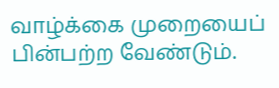வாழ்க்கை முறையைப் பின்பற்ற வேண்டும்.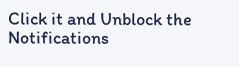Click it and Unblock the Notifications